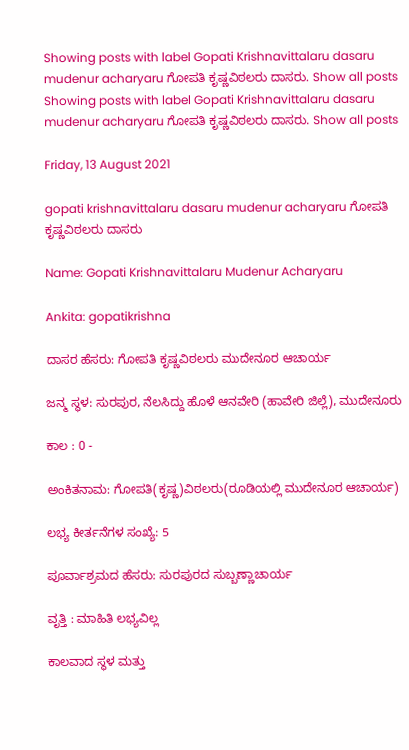Showing posts with label Gopati Krishnavittalaru dasaru mudenur acharyaru ಗೋಪತಿ ಕೃಷ್ಣವಿಠಲರು ದಾಸರು. Show all posts
Showing posts with label Gopati Krishnavittalaru dasaru mudenur acharyaru ಗೋಪತಿ ಕೃಷ್ಣವಿಠಲರು ದಾಸರು. Show all posts

Friday, 13 August 2021

gopati krishnavittalaru dasaru mudenur acharyaru ಗೋಪತಿ ಕೃಷ್ಣವಿಠಲರು ದಾಸರು

Name: Gopati Krishnavittalaru Mudenur Acharyaru

Ankita: gopatikrishna

ದಾಸರ ಹೆಸರು: ಗೋಪತಿ ಕೃಷ್ಣವಿಠಲರು ಮುದೇನೂರ ಆಚಾರ್ಯ

ಜನ್ಮ ಸ್ಥಳ: ಸುರಪುರ, ನೆಲಸಿದ್ದು ಹೊಳೆ ಆನವೇರಿ (ಹಾವೇರಿ ಜಿಲ್ಲೆ), ಮುದೇನೂರು

ಕಾಲ : 0 -

ಅಂಕಿತನಾಮ: ಗೋಪತಿ(ಕೃಷ್ಣ)ವಿಠಲರು(ರೂಡಿಯಲ್ಲಿ ಮುದೇನೂರ ಆಚಾರ್ಯ)

ಲಭ್ಯ ಕೀರ್ತನೆಗಳ ಸಂಖ್ಯೆ: 5

ಪೂರ್ವಾಶ್ರಮದ ಹೆಸರು: ಸುರಪುರದ ಸುಬ್ಬಣ್ಣಾಚಾರ್ಯ

ವೃತ್ತಿ : ಮಾಹಿತಿ ಲಭ್ಯವಿಲ್ಲ

ಕಾಲವಾದ ಸ್ಥಳ ಮತ್ತು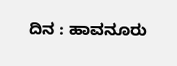ದಿನ : ಹಾವನೂರು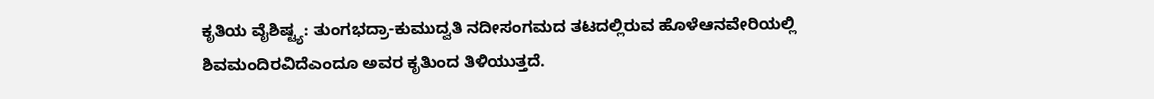ಕೃತಿಯ ವೈಶಿಷ್ಟ್ಯ: ತುಂಗಭದ್ರಾ-ಕುಮುದ್ವತಿ ನದೀಸಂಗಮದ ತಟದಲ್ಲಿರುವ ಹೊಳೆಆನವೇರಿಯಲ್ಲಿ ಶಿವಮಂದಿರವಿದೆಎಂದೂ ಅವರ ಕೃತಿುಂದ ತಿಳಿಯುತ್ತದೆ.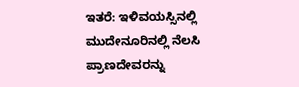ಇತರೆ: ಇಳಿವಯಸ್ಸಿನಲ್ಲಿ ಮುದೇನೂರಿನಲ್ಲಿ ನೆಲಸಿ ಪ್ರಾಣದೇವರನ್ನು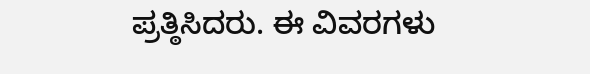ಪ್ರತ್ಠಿಸಿದರು. ಈ ವಿವರಗಳು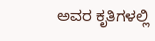ಅವರ ಕೃತಿಗಳಲ್ಲಿ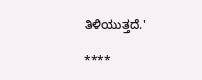ತಿಳಿಯುತ್ತದೆ.'

****